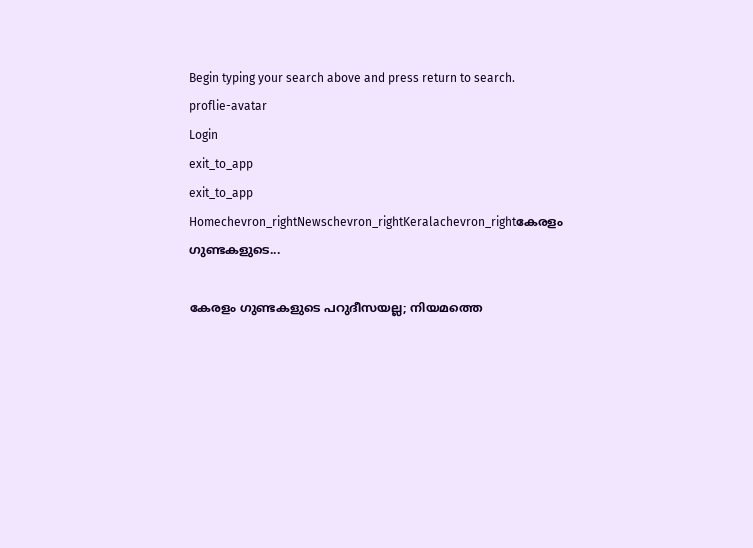Begin typing your search above and press return to search.
proflie-avatar
Login
exit_to_app
exit_to_app
Homechevron_rightNewschevron_rightKeralachevron_rightകേരളം ഗുണ്ടകളുടെ...

കേരളം ഗുണ്ടകളുടെ പറുദീസയല്ല; നിയമത്തെ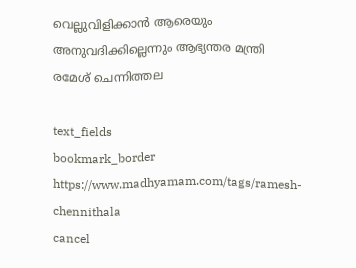വെല്ലുവിളിക്കാൻ ആരെയും അനുവദിക്കില്ലെന്നും ആഭ്യന്തര മന്ത്രി രമേശ് ചെന്നിത്തല

text_fields
bookmark_border
https://www.madhyamam.com/tags/ramesh-chennithala
cancel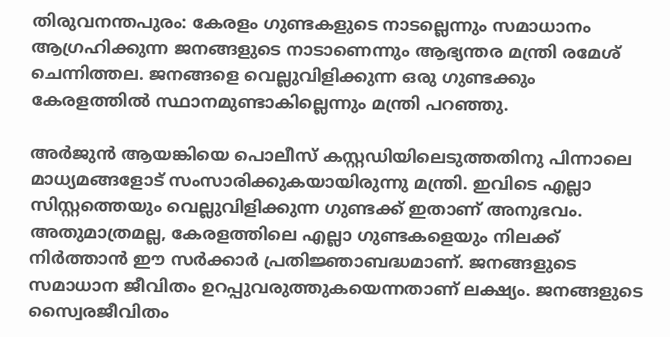തിരുവനന്തപുരം: കേരളം ഗുണ്ടകളുടെ നാടല്ലെന്നും സമാധാനം ആഗ്രഹിക്കുന്ന ജനങ്ങളുടെ നാടാണെന്നും ആഭ്യന്തര മന്ത്രി രമേശ് ചെന്നിത്തല. ജനങ്ങളെ വെല്ലുവിളിക്കുന്ന ഒരു ഗുണ്ടക്കും കേരളത്തിൽ സ്ഥാനമുണ്ടാകില്ലെന്നും മന്ത്രി പറഞ്ഞു.

അർജുൻ ആയങ്കിയെ പൊലീസ് കസ്റ്റഡിയിലെടുത്തതിനു പിന്നാലെ മാധ്യമങ്ങളോട് സംസാരിക്കുകയായിരുന്നു മന്ത്രി. ഇവിടെ എല്ലാ സിസ്റ്റത്തെയും വെല്ലുവിളിക്കുന്ന ഗുണ്ടക്ക് ഇതാണ് അനുഭവം. അതുമാത്രമല്ല, കേരളത്തിലെ എല്ലാ ഗുണ്ടകളെയും നിലക്ക് നിർത്താൻ ഈ സർക്കാർ പ്രതിജ്ഞാബദ്ധമാണ്. ജനങ്ങളുടെ സമാധാന ജീവിതം ഉറപ്പുവരുത്തുകയെന്നതാണ് ലക്ഷ്യം. ജനങ്ങളുടെ സ്വൈരജീവിതം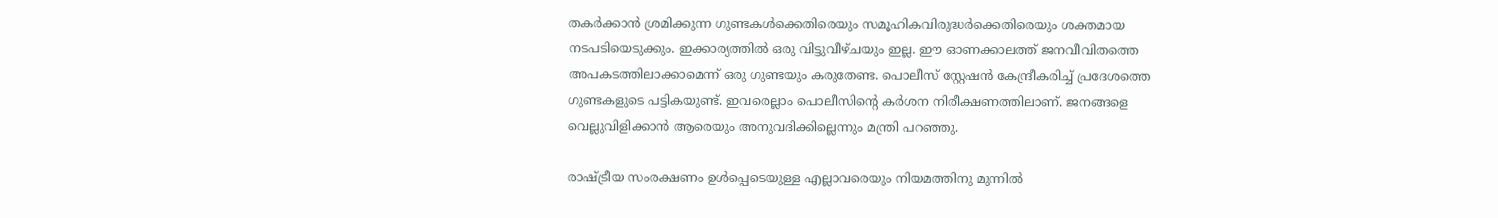തകർക്കാൻ ശ്രമിക്കുന്ന ഗുണ്ടകൾക്കെതിരെയും സമൂഹികവിരുദ്ധർക്കെതിരെയും ശക്തമായ നടപടിയെടുക്കും. ഇക്കാര്യത്തിൽ ഒരു വിട്ടുവീഴ്ചയും ഇല്ല. ഈ ഓണക്കാലത്ത് ജനവീവിതത്തെ അപകടത്തിലാക്കാമെന്ന് ഒരു ഗുണ്ടയും കരുതേണ്ട. പൊലീസ് സ്റ്റേഷൻ കേന്ദ്രീകരിച്ച് പ്രദേശത്തെ ഗുണ്ടകളുടെ പട്ടികയുണ്ട്. ഇവരെല്ലാം പൊലീസിന്‍റെ കർശന നിരീക്ഷണത്തിലാണ്. ജനങ്ങളെ വെല്ലുവിളിക്കാൻ ആരെയും അനുവദിക്കില്ലെന്നും മന്ത്രി പറഞ്ഞു.

രാഷ്ട്രീയ സംരക്ഷണം ഉൾപ്പെടെയുള്ള എല്ലാവരെയും നിയമത്തിനു മുന്നിൽ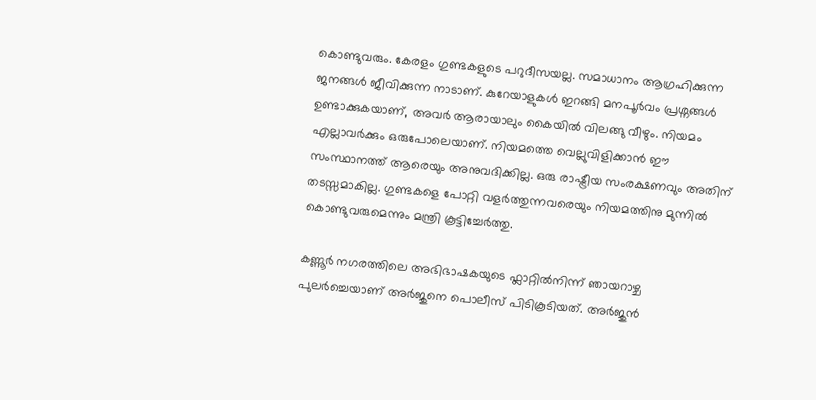കൊണ്ടുവരും. കേരളം ഗുണ്ടകളുടെ പറുദീസയല്ല. സമാധാനം ആഗ്രഹിക്കുന്ന ജനങ്ങൾ ജീവിക്കുന്ന നാടാണ്. കുറേയാളുകൾ ഇറങ്ങി മനപൂർവം പ്രശ്നങ്ങൾ ഉണ്ടാക്കുകയാണ്, അവർ ആരായാലും കൈയിൽ വിലങ്ങു വീഴും. നിയമം എല്ലാവർക്കും ഒരുപോലെയാണ്. നിയമത്തെ വെല്ലുവിളിക്കാൻ ഈ സംസ്ഥാനത്ത് ആരെയും അനുവദിക്കില്ല. ഒരു രാഷ്ട്രീയ സംരക്ഷണവും അതിന് തടസ്സമാകില്ല. ഗുണ്ടകളെ പോറ്റി വളർത്തുന്നവരെയും നിയമത്തിനു മുന്നിൽ കൊണ്ടുവരുമെന്നും മന്ത്രി കൂട്ടിച്ചേർത്തു.

കണ്ണൂർ നഗരത്തിലെ അഭിഭാഷകയുടെ ഫ്ലാറ്റിൽനിന്ന് ഞായറാഴ്ച പുലർച്ചെയാണ് അർജുനെ പൊലീസ് പിടികൂടിയത്. അർജുൻ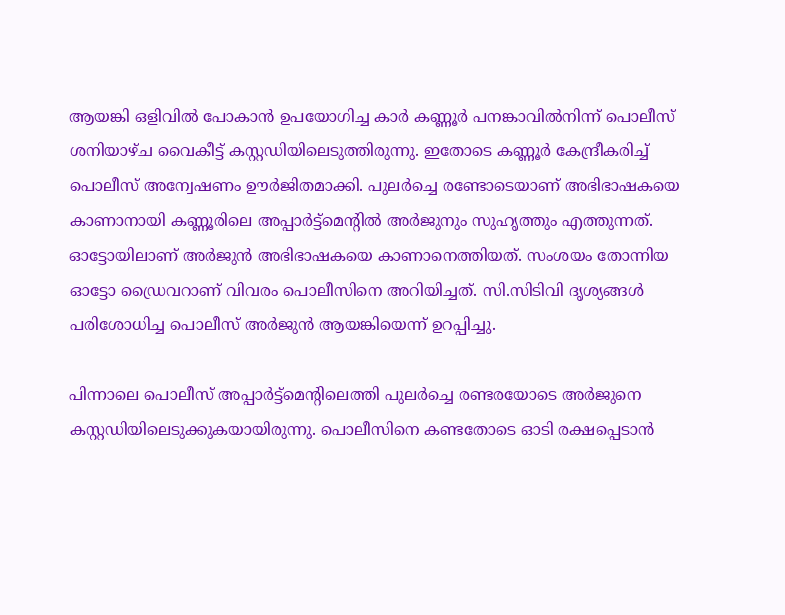ആയങ്കി ഒളിവിൽ പോകാൻ ഉപയോഗിച്ച കാർ കണ്ണൂർ പനങ്കാവിൽനിന്ന് പൊലീസ് ശനിയാഴ്ച വൈകീട്ട് കസ്റ്റഡിയിലെടുത്തിരുന്നു. ഇതോടെ കണ്ണൂർ കേന്ദ്രീകരിച്ച് പൊലീസ് അന്വേഷണം ഊർജിതമാക്കി. പുലർച്ചെ രണ്ടോടെയാണ് അഭിഭാഷകയെ കാണാനായി കണ്ണൂരിലെ അപ്പാർട്ട്മെന്‍റിൽ അർജുനും സുഹൃത്തും എത്തുന്നത്. ഓട്ടോയിലാണ് അർജുൻ അഭിഭാഷകയെ കാണാനെത്തിയത്. സംശയം തോന്നിയ ഓട്ടോ ഡ്രൈവറാണ് വിവരം പൊലീസിനെ അറിയിച്ചത്. സി.സിടിവി ദൃശ്യങ്ങൾ പരിശോധിച്ച പൊലീസ് അർജുൻ ആയങ്കിയെന്ന് ഉറപ്പിച്ചു.

പിന്നാലെ പൊലീസ് അപ്പാർട്ട്മെന്‍റിലെത്തി പുലർച്ചെ രണ്ടരയോടെ അർജുനെ കസ്റ്റഡിയിലെടുക്കുകയായിരുന്നു. പൊലീസിനെ കണ്ടതോടെ ഓടി രക്ഷപ്പെടാൻ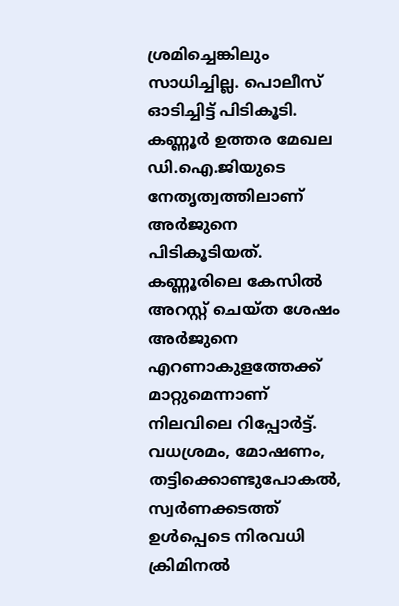ശ്രമിച്ചെങ്കിലും സാധിച്ചില്ല. പൊലീസ് ഓടിച്ചിട്ട് പിടികൂടി. കണ്ണൂർ ഉത്തര മേഖല ഡി.ഐ.ജിയുടെ നേതൃത്വത്തിലാണ് അർജുനെ പിടികൂടിയത്. കണ്ണൂരിലെ കേസിൽ അറസ്റ്റ് ചെയ്ത ശേഷം അർജുനെ എറണാകുളത്തേക്ക് മാറ്റുമെന്നാണ് നിലവിലെ റിപ്പോർട്ട്. വധശ്രമം, മോഷണം, തട്ടിക്കൊണ്ടുപോകൽ, സ്വര്‍ണക്കടത്ത് ഉള്‍പ്പെടെ നിരവധി ക്രിമിനല്‍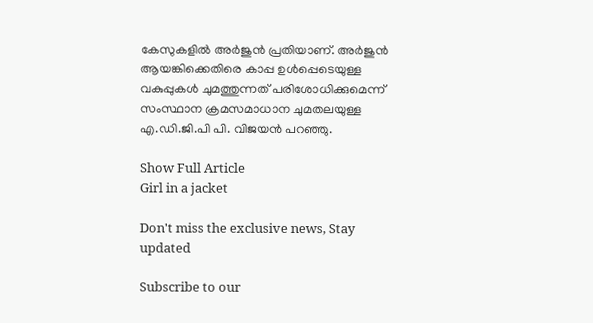കേസുകളിൽ അർജുൻ പ്രതിയാണ്. അർജുൻ ആയങ്കിക്കെതിരെ കാപ്പ ഉൾപ്പെടെയുള്ള വകുപ്പുകൾ ചുമത്തുന്നത് പരിശോധിക്കുമെന്ന് സംസ്ഥാന ക്രമസമാധാന ചുമതലയുള്ള എ.ഡി.ജി.പി പി. വിജയൻ പറഞ്ഞു.

Show Full Article
Girl in a jacket

Don't miss the exclusive news, Stay updated

Subscribe to our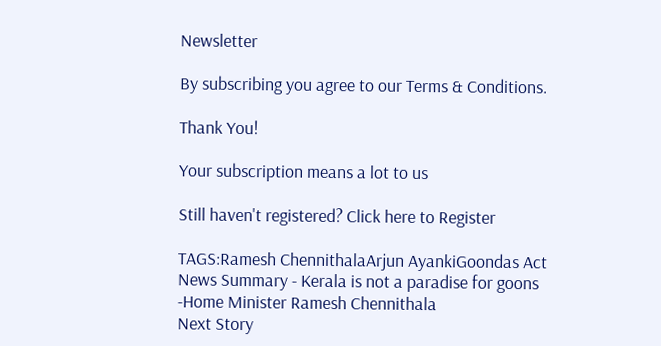Newsletter

By subscribing you agree to our Terms & Conditions.

Thank You!

Your subscription means a lot to us

Still haven't registered? Click here to Register

TAGS:Ramesh ChennithalaArjun AyankiGoondas Act
News Summary - Kerala is not a paradise for goons -Home Minister Ramesh Chennithala
Next Story